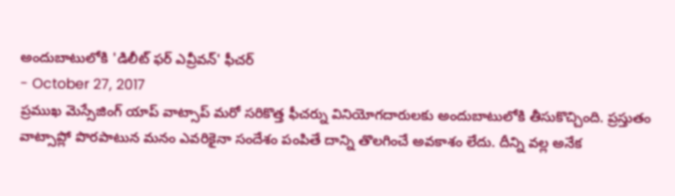అందుబాటులోకి 'డిలీట్ ఫర్ ఎవ్రీవన్' ఫీచర్
- October 27, 2017
ప్రముఖ మెస్సేజింగ్ యాప్ వాట్సాప్ మరో సరికొత్త ఫీచర్ను వినియోగదారులకు అందుబాటులోకి తీసుకొచ్చింది. ప్రస్తుతం వాట్సాప్లో పొరపాటున మనం ఎవరికైనా సందేశం పంపితే దాన్ని తొలగించే అవకాశం లేదు. దీన్ని వల్ల అనేక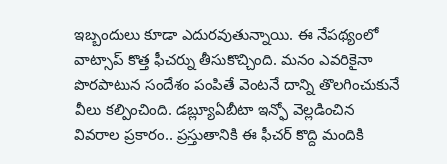ఇబ్బందులు కూడా ఎదురవుతున్నాయి. ఈ నేపథ్యంలో వాట్సాప్ కొత్త ఫీచర్ను తీసుకొచ్చింది. మనం ఎవరికైనా పొరపాటున సందేశం పంపితే వెంటనే దాన్ని తొలగించుకునే వీలు కల్పించింది. డబ్ల్యూఏబీటా ఇన్ఫో వెల్లడించిన వివరాల ప్రకారం.. ప్రస్తుతానికి ఈ ఫీచర్ కొద్ది మందికి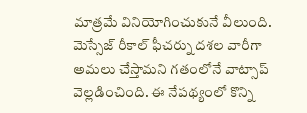మాత్రమే వినియోగించుకునే వీలుంది.
మెస్సేజ్ రీకాల్ ఫీచర్ను దశల వారీగా అమలు చేస్తామని గతంలోనే వాట్సాప్ వెల్లడించింది. ఈ నేపథ్యంలో కొన్ని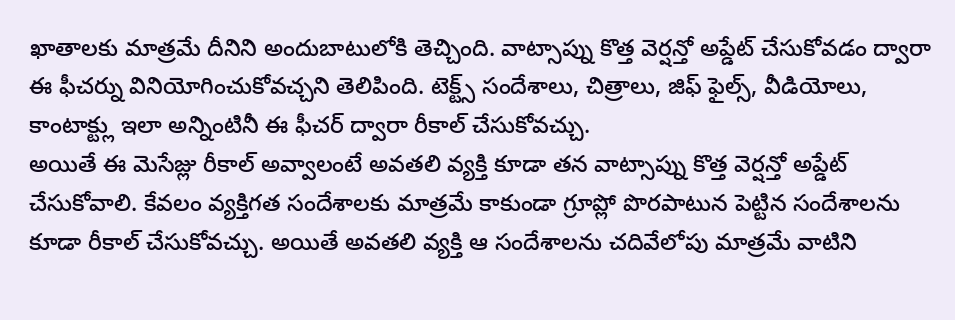ఖాతాలకు మాత్రమే దీనిని అందుబాటులోకి తెచ్చింది. వాట్సాప్ను కొత్త వెర్షన్తో అప్డేట్ చేసుకోవడం ద్వారా ఈ ఫీచర్ను వినియోగించుకోవచ్చని తెలిపింది. టెక్ట్స్ సందేశాలు, చిత్రాలు, జిఫ్ ఫైల్స్, వీడియోలు, కాంటాక్ట్లు ఇలా అన్నింటినీ ఈ ఫీచర్ ద్వారా రీకాల్ చేసుకోవచ్చు.
అయితే ఈ మెసేజ్లు రీకాల్ అవ్వాలంటే అవతలి వ్యక్తి కూడా తన వాట్సాప్ను కొత్త వెర్షన్తో అప్డేట్ చేసుకోవాలి. కేవలం వ్యక్తిగత సందేశాలకు మాత్రమే కాకుండా గ్రూప్లో పొరపాటున పెట్టిన సందేశాలను కూడా రీకాల్ చేసుకోవచ్చు. అయితే అవతలి వ్యక్తి ఆ సందేశాలను చదివేలోపు మాత్రమే వాటిని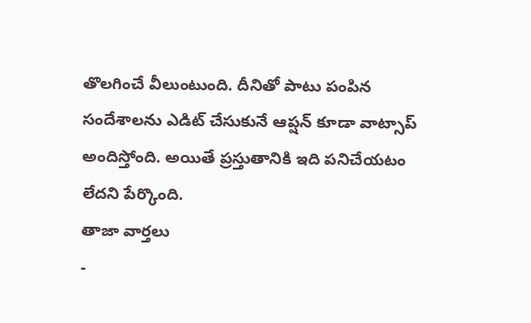తొలగించే వీలుంటుంది. దీనితో పాటు పంపిన సందేశాలను ఎడిట్ చేసుకునే ఆప్షన్ కూడా వాట్సాప్ అందిస్తోంది. అయితే ప్రస్తుతానికి ఇది పనిచేయటం లేదని పేర్కొంది.
తాజా వార్తలు
-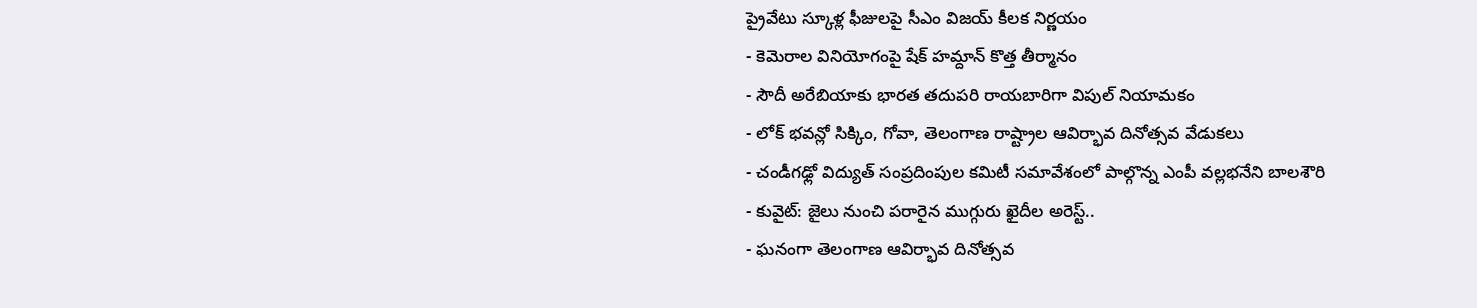ప్రైవేటు స్కూళ్ల ఫీజులపై సీఎం విజయ్ కీలక నిర్ణయం
- కెమెరాల వినియోగంపై షేక్ హమ్దాన్ కొత్త తీర్మానం
- సౌదీ అరేబియాకు భారత తదుపరి రాయబారిగా విపుల్ నియామకం
- లోక్ భవన్లో సిక్కిం, గోవా, తెలంగాణ రాష్ట్రాల ఆవిర్భావ దినోత్సవ వేడుకలు
- చండీగఢ్లో విద్యుత్ సంప్రదింపుల కమిటీ సమావేశంలో పాల్గొన్న ఎంపీ వల్లభనేని బాలశౌరి
- కువైట్: జైలు నుంచి పరారైన ముగ్గురు ఖైదీల అరెస్ట్..
- ఘనంగా తెలంగాణ ఆవిర్భావ దినోత్సవ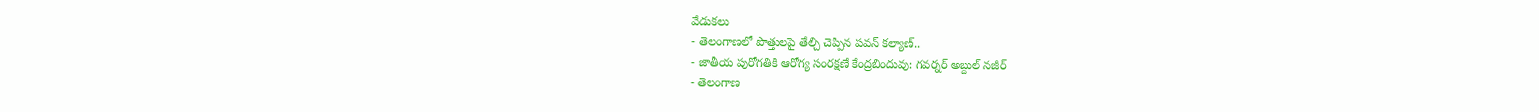వేడుకలు
- తెలంగాణలో పొత్తులపై తేల్చి చెప్పిన పవన్ కల్యాణ్..
- జాతీయ పురోగతికి ఆరోగ్య సంరక్షణే కేంద్రబిందువు: గవర్నర్ అబ్దుల్ నజీర్
- తెలంగాణ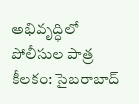అభివృద్ధిలో పోలీసుల పాత్ర కీలకం: సైబరాబాద్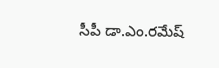సీపీ డా.ఎం.రమేష్